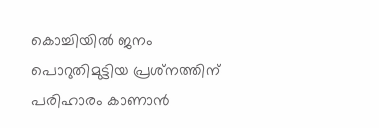കൊച്ചിയിൽ ജനം പൊറുതിമുട്ടിയ പ്രശ്‌നത്തിന് പരിഹാരം കാണാൻ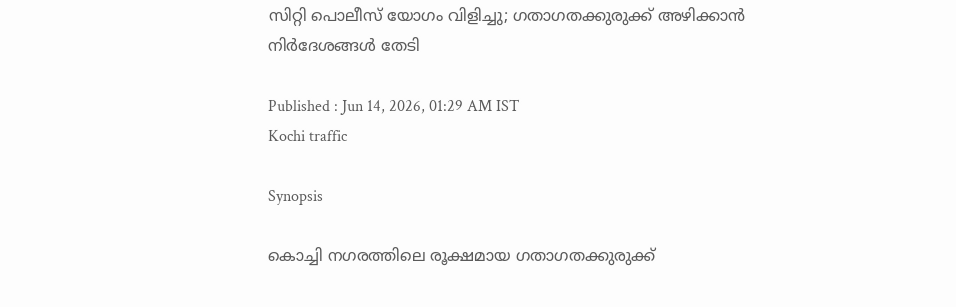സിറ്റി പൊലീസ് യോഗം വിളിച്ചു; ഗതാഗതക്കുരുക്ക് അഴിക്കാൻ നിർദേശങ്ങൾ തേടി

Published : Jun 14, 2026, 01:29 AM IST
Kochi traffic

Synopsis

കൊച്ചി നഗരത്തിലെ രൂക്ഷമായ ഗതാഗതക്കുരുക്ക്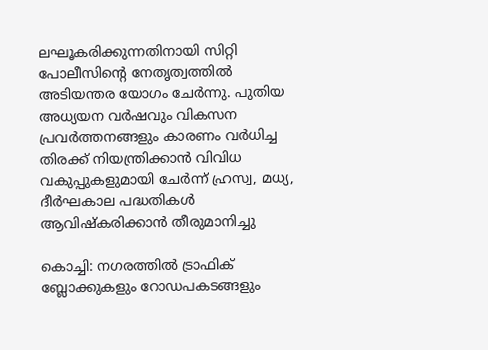ലഘൂകരിക്കുന്നതിനായി സിറ്റി പോലീസിന്റെ നേതൃത്വത്തിൽ അടിയന്തര യോഗം ചേർന്നു. പുതിയ അധ്യയന വർഷവും വികസന പ്രവർത്തനങ്ങളും കാരണം വർധിച്ച തിരക്ക് നിയന്ത്രിക്കാൻ വിവിധ വകുപ്പുകളുമായി ചേർന്ന് ഹ്രസ്വ, മധ്യ, ദീർഘകാല പദ്ധതികൾ ആവിഷ്കരിക്കാൻ തീരുമാനിച്ചു

കൊച്ചി: നഗരത്തിൽ ട്രാഫിക് ബ്ലോക്കുകളും റോഡപകടങ്ങളും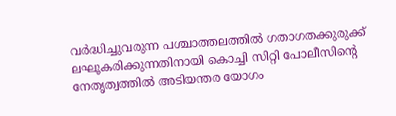വർദ്ധിച്ചുവരുന്ന പശ്ചാത്തലത്തിൽ ഗതാഗതക്കുരുക്ക് ലഘൂകരിക്കുന്നതിനായി കൊച്ചി സിറ്റി പോലീസിന്റെ നേതൃത്വത്തിൽ അടിയന്തര യോഗം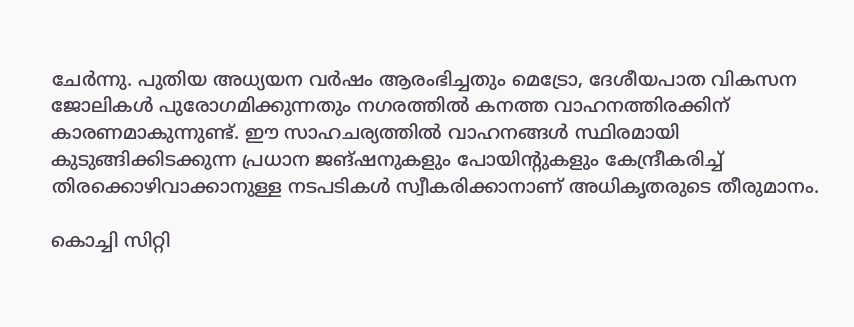ചേർന്നു. പുതിയ അധ്യയന വർഷം ആരംഭിച്ചതും മെട്രോ, ദേശീയപാത വികസന ജോലികൾ പുരോഗമിക്കുന്നതും നഗരത്തിൽ കനത്ത വാഹനത്തിരക്കിന് കാരണമാകുന്നുണ്ട്. ഈ സാഹചര്യത്തിൽ വാഹനങ്ങൾ സ്ഥിരമായി കുടുങ്ങിക്കിടക്കുന്ന പ്രധാന ജങ്ഷനുകളും പോയിന്റുകളും കേന്ദ്രീകരിച്ച് തിരക്കൊഴിവാക്കാനുള്ള നടപടികൾ സ്വീകരിക്കാനാണ് അധികൃതരുടെ തീരുമാനം.

കൊച്ചി സിറ്റി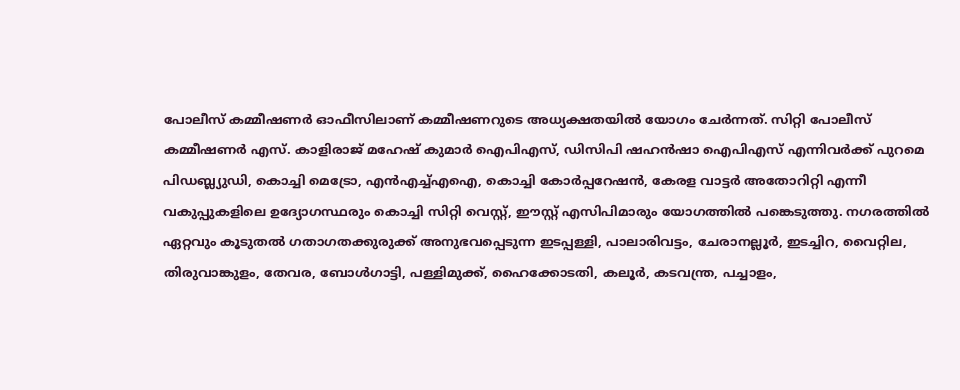പോലീസ് കമ്മീഷണർ ഓഫീസിലാണ് കമ്മീഷണറുടെ അധ്യക്ഷതയിൽ യോഗം ചേർന്നത്. സിറ്റി പോലീസ് കമ്മീഷണർ എസ്. കാളിരാജ് മഹേഷ് കുമാർ ഐപിഎസ്, ഡിസിപി ഷഹൻഷാ ഐപിഎസ് എന്നിവർക്ക് പുറമെ പിഡബ്ല്യുഡി, കൊച്ചി മെട്രോ, എൻഎച്ച്എഐ, കൊച്ചി കോർപ്പറേഷൻ, കേരള വാട്ടർ അതോറിറ്റി എന്നീ വകുപ്പുകളിലെ ഉദ്യോഗസ്ഥരും കൊച്ചി സിറ്റി വെസ്റ്റ്, ഈസ്റ്റ് എസിപിമാരും യോഗത്തിൽ പങ്കെടുത്തു. നഗരത്തിൽ ഏറ്റവും കൂടുതൽ ഗതാഗതക്കുരുക്ക് അനുഭവപ്പെടുന്ന ഇടപ്പള്ളി, പാലാരിവട്ടം, ചേരാനല്ലൂർ, ഇടച്ചിറ, വൈറ്റില, തിരുവാങ്കുളം, തേവര, ബോൾഗാട്ടി, പള്ളിമുക്ക്, ഹൈക്കോടതി, കലൂർ, കടവന്ത്ര, പച്ചാളം,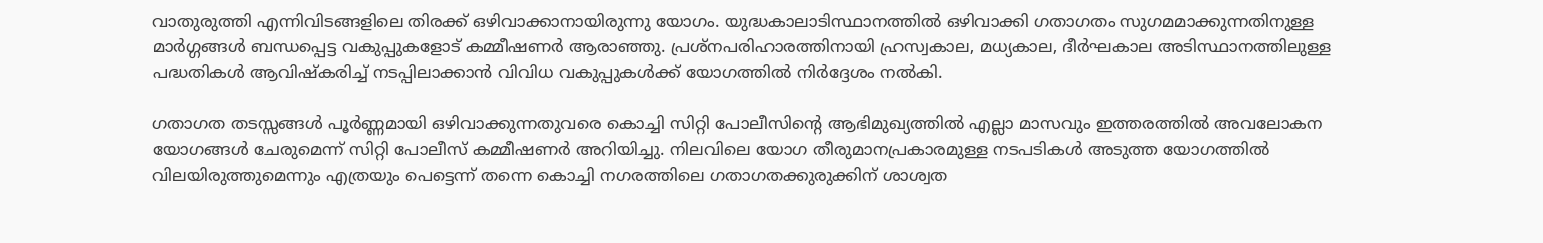വാതുരുത്തി എന്നിവിടങ്ങളിലെ തിരക്ക് ഒഴിവാക്കാനായിരുന്നു യോഗം. യുദ്ധകാലാടിസ്ഥാനത്തിൽ ഒഴിവാക്കി ഗതാഗതം സുഗമമാക്കുന്നതിനുള്ള മാർഗ്ഗങ്ങൾ ബന്ധപ്പെട്ട വകുപ്പുകളോട് കമ്മീഷണർ ആരാഞ്ഞു. പ്രശ്നപരിഹാരത്തിനായി ഹ്രസ്വകാല, മധ്യകാല, ദീർഘകാല അടിസ്ഥാനത്തിലുള്ള പദ്ധതികൾ ആവിഷ്കരിച്ച് നടപ്പിലാക്കാൻ വിവിധ വകുപ്പുകൾക്ക് യോഗത്തിൽ നിർദ്ദേശം നൽകി.

ഗതാഗത തടസ്സങ്ങൾ പൂർണ്ണമായി ഒഴിവാക്കുന്നതുവരെ കൊച്ചി സിറ്റി പോലീസിന്റെ ആഭിമുഖ്യത്തിൽ എല്ലാ മാസവും ഇത്തരത്തിൽ അവലോകന യോഗങ്ങൾ ചേരുമെന്ന് സിറ്റി പോലീസ് കമ്മീഷണർ അറിയിച്ചു. നിലവിലെ യോഗ തീരുമാനപ്രകാരമുള്ള നടപടികൾ അടുത്ത യോഗത്തിൽ വിലയിരുത്തുമെന്നും എത്രയും പെട്ടെന്ന് തന്നെ കൊച്ചി നഗരത്തിലെ ഗതാഗതക്കുരുക്കിന് ശാശ്വത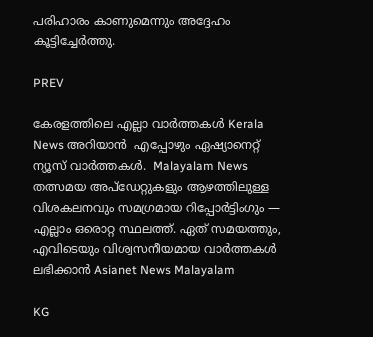പരിഹാരം കാണുമെന്നും അദ്ദേഹം കൂട്ടിച്ചേർത്തു.

PREV

കേരളത്തിലെ എല്ലാ വാർത്തകൾ Kerala News അറിയാൻ  എപ്പോഴും ഏഷ്യാനെറ്റ് ന്യൂസ് വാർത്തകൾ.  Malayalam News   തത്സമയ അപ്‌ഡേറ്റുകളും ആഴത്തിലുള്ള വിശകലനവും സമഗ്രമായ റിപ്പോർട്ടിംഗും — എല്ലാം ഒരൊറ്റ സ്ഥലത്ത്. ഏത് സമയത്തും, എവിടെയും വിശ്വസനീയമായ വാർത്തകൾ ലഭിക്കാൻ Asianet News Malayalam

KG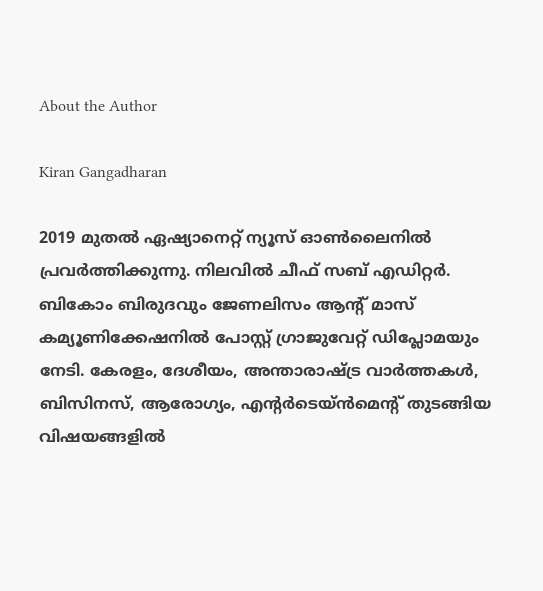About the Author

Kiran Gangadharan

2019 മുതല്‍ ഏഷ്യാനെറ്റ് ന്യൂസ് ഓണ്‍ലൈനില്‍ പ്രവര്‍ത്തിക്കുന്നു. നിലവില്‍ ചീഫ് സബ് എഡിറ്റർ. ബികോം ബിരുദവും ജേണലിസം ആൻ്റ് മാസ് കമ്യൂണിക്കേഷനിൽ പോസ്റ്റ് ഗ്രാജുവേറ്റ് ഡിപ്ലോമയും നേടി. കേരളം, ദേശീയം, അന്താരാഷ്ട്ര വാര്‍ത്തകള്‍, ബിസിനസ്, ആരോഗ്യം, എന്റർടെയ്ൻമെൻ്റ് തുടങ്ങിയ വിഷയങ്ങളില്‍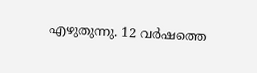എഴുതുന്നു. 12 വര്‍ഷത്തെ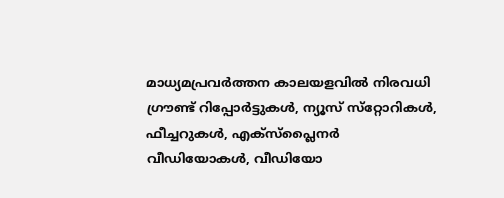മാധ്യമപ്രവര്‍ത്തന കാലയളവില്‍ നിരവധി ഗ്രൗണ്ട് റിപ്പോര്‍ട്ടുകള്‍, ന്യൂസ് സ്‌റ്റോറികള്‍, ഫീച്ചറുകള്‍, എക്‌സ്‌പ്ലൈന‍ർ വീഡിയോകൾ, വീഡിയോ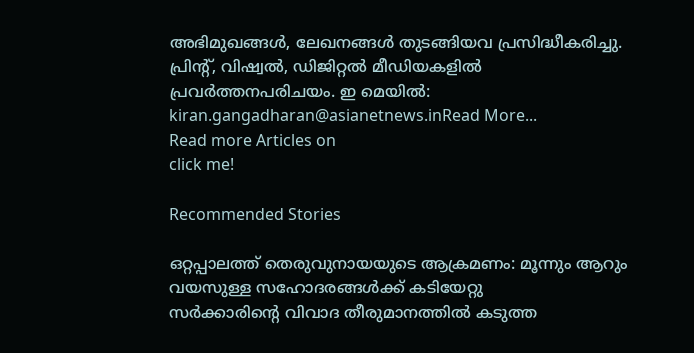അഭിമുഖങ്ങള്‍, ലേഖനങ്ങള്‍ തുടങ്ങിയവ പ്രസിദ്ധീകരിച്ചു. പ്രിന്റ്, വിഷ്വല്‍, ഡിജിറ്റല്‍ മീഡിയകളില്‍ പ്രവര്‍ത്തനപരിചയം. ഇ മെയില്‍: kiran.gangadharan@asianetnews.inRead More...
Read more Articles on
click me!

Recommended Stories

ഒറ്റപ്പാലത്ത് തെരുവുനായയുടെ ആക്രമണം: മൂന്നും ആറും വയസുള്ള സഹോദരങ്ങൾക്ക് കടിയേറ്റു
സർക്കാരിൻ്റെ വിവാദ തീരുമാനത്തിൽ കടുത്ത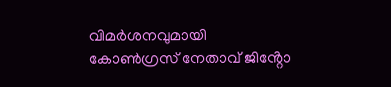വിമർശനവുമായി കോൺഗ്രസ് നേതാവ് ജിൻ്റോ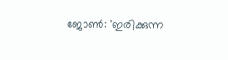ജോൺ: 'ഇരിക്കുന്ന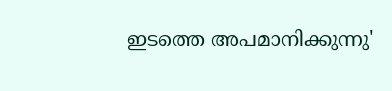ഇടത്തെ അപമാനിക്കുന്നു'